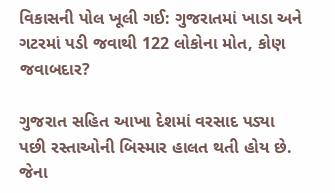વિકાસની પોલ ખૂલી ગઈ: ગુજરાતમાં ખાડા અને ગટરમાં પડી જવાથી 122 લોકોના મોત, કોણ જવાબદાર?

ગુજરાત સહિત આખા દેશમાં વરસાદ પડ્યા પછી રસ્તાઓની બિસ્માર હાલત થતી હોય છે. જેના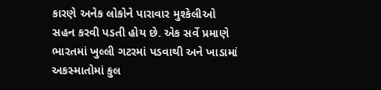કારણે અનેક લોકોને પારાવાર મુશ્કેલીઓ સહન કરવી પડતી હોય છે. એક સર્વે પ્રમાણે ભારતમાં ખુલ્લી ગટરમાં પડવાથી અને ખાડામાં અકસ્માતોમાં કુલ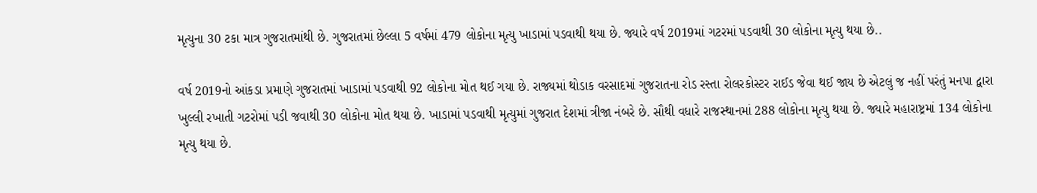મૃત્યુના 30 ટકા માત્ર ગુજરાતમાંથી છે. ગુજરાતમાં છેલ્લા 5 વર્ષમાં 479 લોકોના મૃત્યુ ખાડામાં પડવાથી થયા છે. જ્યારે વર્ષ 2019માં ગટરમાં પડવાથી 30 લોકોના મૃત્યુ થયા છે..

વર્ષ 2019નો આંકડા પ્રમાણે ગુજરાતમાં ખાડામાં પડવાથી 92 લોકોના મોત થઈ ગયા છે. રાજ્યમાં થોડાક વરસાદમાં ગુજરાતના રોડ રસ્તા રોલરકોસ્ટર રાઈડ જેવા થઈ જાય છે એટલું જ નહીં પરંતું મનપા દ્વારા ખુલ્લી રખાતી ગટરોમાં પડી જવાથી 30 લોકોના મોત થયા છે. ખાડામાં પડવાથી મૃત્યુમાં ગુજરાત દેશમાં ત્રીજા નંબરે છે. સૌથી વધારે રાજસ્થાનમાં 288 લોકોના મૃત્યુ થયા છે. જ્યારે મહારાષ્ટ્રમાં 134 લોકોના મૃત્યુ થયા છે.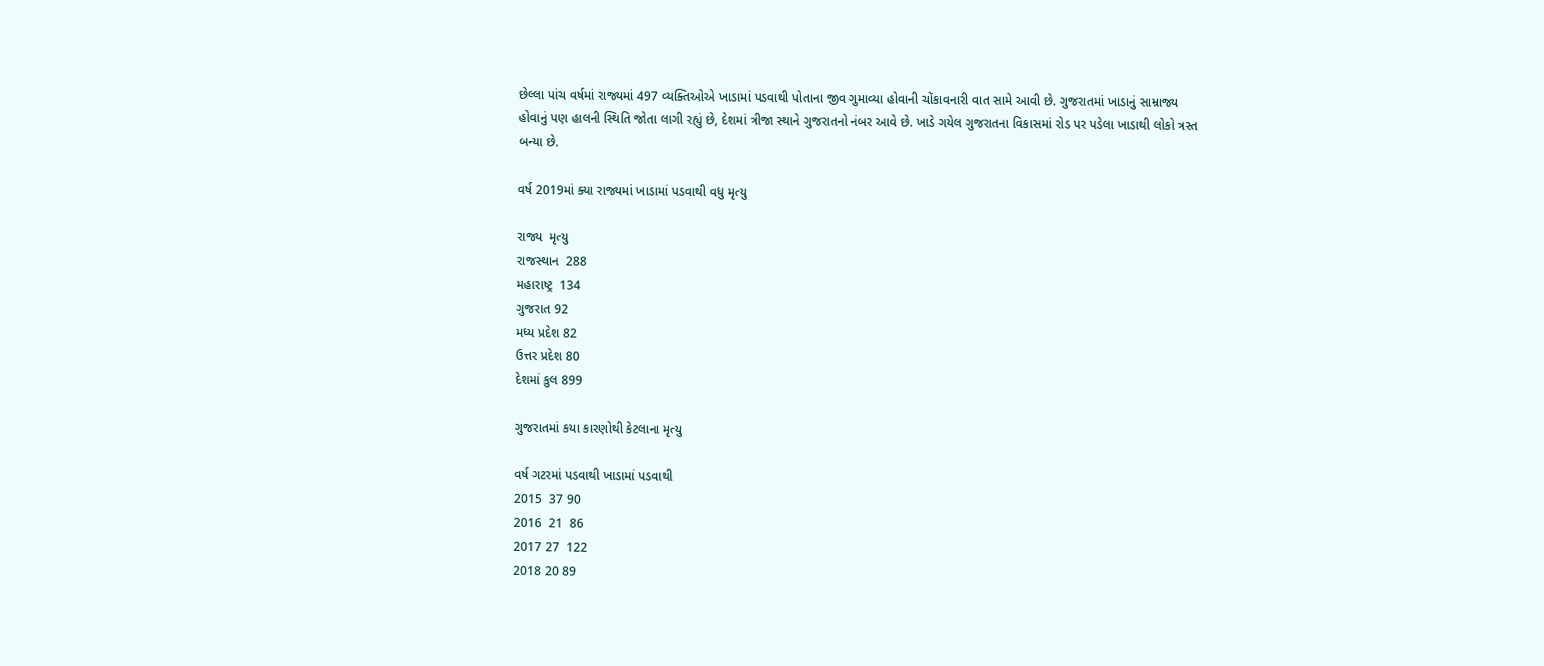છેલ્લા પાંચ વર્ષમાં રાજ્યમાં 497 વ્યક્તિઓએ ખાડામાં પડવાથી પોતાના જીવ ગુમાવ્યા હોવાની ચોંકાવનારી વાત સામે આવી છે. ગુજરાતમાં ખાડાનું સામ્રાજ્ય હોવાનું પણ હાલની સ્થિતિ જોતા લાગી રહ્યું છે, દેશમાં ત્રીજા સ્થાને ગુજરાતનો નંબર આવે છે. ખાડે ગયેલ ગુજરાતના વિકાસમાં રોડ પર પડેલા ખાડાથી લોકો ત્રસ્ત બન્યા છે.

વર્ષ 2019માં ક્યા રાજ્યમાં ખાડામાં પડવાથી વધુ મૃત્યુ

રાજ્ય  મૃત્યુ
રાજસ્થાન  288
મહારાષ્ટ્ર  134
ગુજરાત 92
મધ્ય પ્રદેશ 82
ઉત્તર પ્રદેશ 80
દેશમાં કુલ 899

ગુજરાતમાં કયા કારણોથી કેટલાના મૃત્યુ

વર્ષ ગટરમાં પડવાથી ખાડામાં પડવાથી
2015  37 90
2016  21  86
2017 27  122
2018 20 89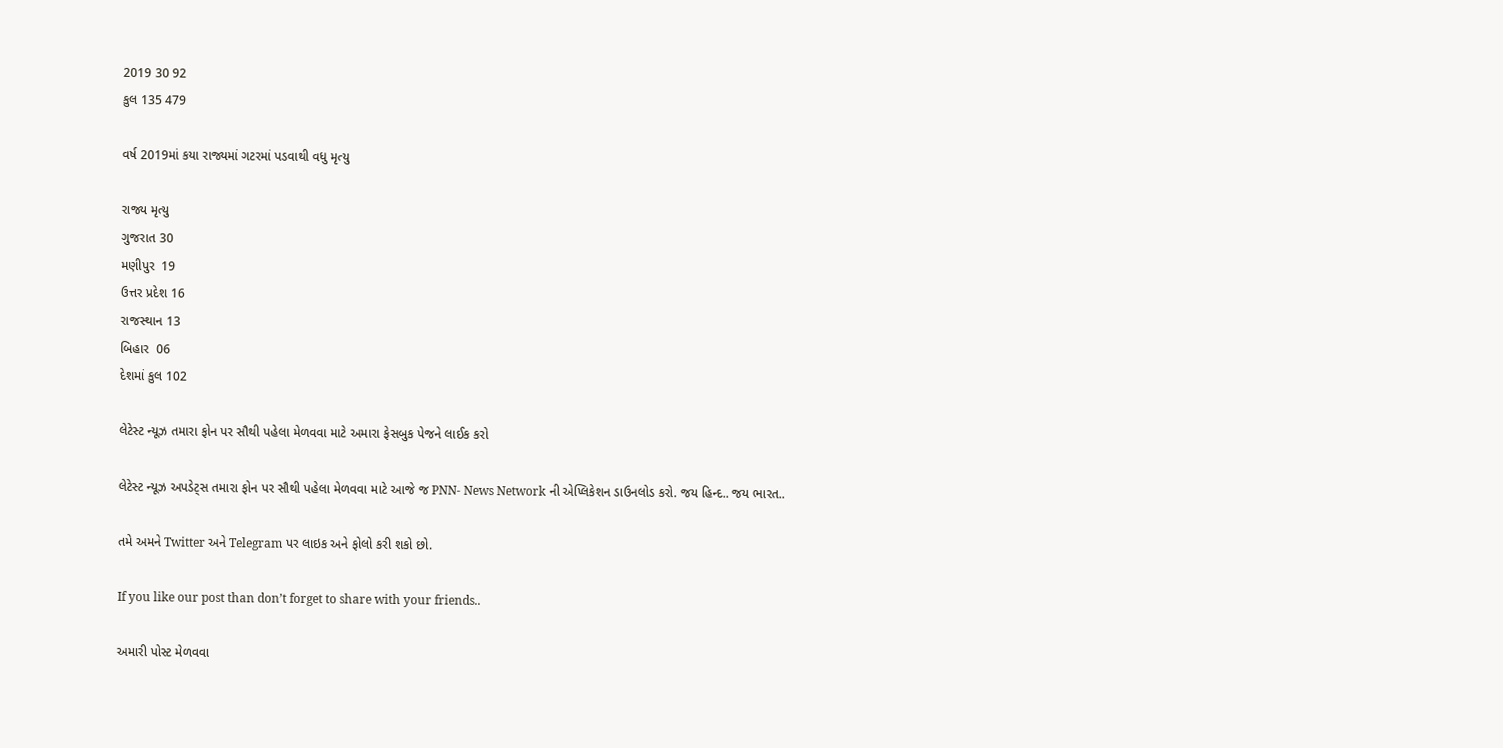2019 30 92
કુલ 135 479

વર્ષ 2019માં કયા રાજ્યમાં ગટરમાં પડવાથી વધુ મૃત્યુ

રાજ્ય મૃત્યુ
ગુજરાત 30
મણીપુર  19
ઉત્તર પ્રદેશ 16
રાજસ્થાન 13
બિહાર  06
દેશમાં કુલ 102

લેટેસ્ટ ન્યૂઝ તમારા ફોન પર સૌથી પહેલા મેળવવા માટે અમારા ફેસબુક પેજને લાઈક કરો

લેટેસ્ટ ન્યૂઝ અપડેટ્સ તમારા ફોન પર સૌથી પહેલા મેળવવા માટે આજે જ PNN- News Network ની એપ્લિકેશન ડાઉનલોડ કરો. જય હિન્દ.. જય ભારત..

તમે અમને Twitter અને Telegram પર લાઇક અને ફોલો કરી શકો છો.

If you like our post than don’t forget to share with your friends..

અમારી પોસ્ટ મેળવવા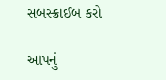સબસ્ક્રાઈબ કરો

આપનું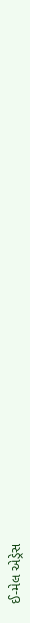ઈ-મેલ એડ્રેસ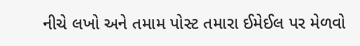નીચે લખો અને તમામ પોસ્ટ તમારા ઈમેઈલ પર મેળવો